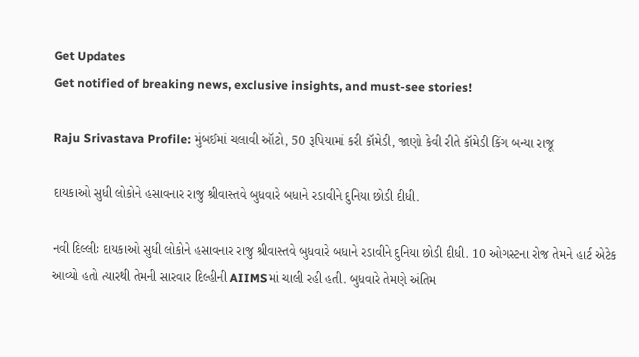Get Updates
Get notified of breaking news, exclusive insights, and must-see stories!

Raju Srivastava Profile: મુંબઈમાં ચલાવી ઑટો, 50 રૂપિયામાં કરી કૉમેડી, જાણો કેવી રીતે કૉમેડી કિંગ બન્યા રાજૂ

દાયકાઓ સુધી લોકોને હસાવનાર રાજુ શ્રીવાસ્તવે બુધવારે બધાને રડાવીને દુનિયા છોડી દીધી.

નવી દિલ્લીઃ દાયકાઓ સુધી લોકોને હસાવનાર રાજુ શ્રીવાસ્તવે બુધવારે બધાને રડાવીને દુનિયા છોડી દીધી. 10 ઓગસ્ટના રોજ તેમને હાર્ટ એટેક આવ્યો હતો ત્યારથી તેમની સારવાર દિલ્હીની AIIMSમાં ચાલી રહી હતી. બુધવારે તેમણે અંતિમ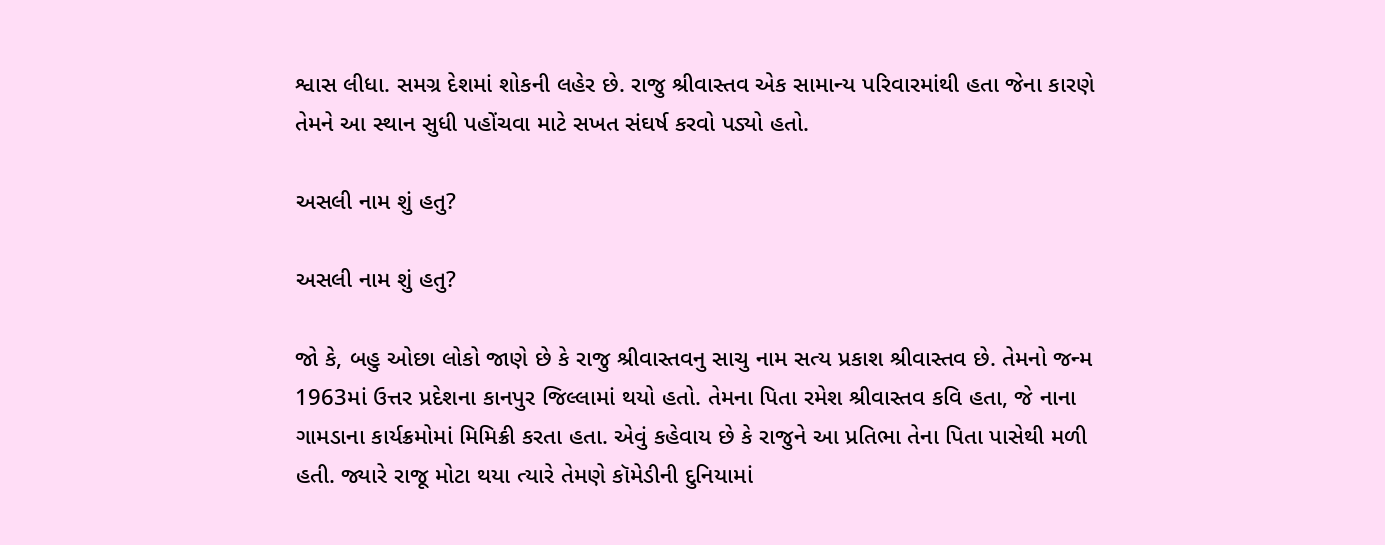શ્વાસ લીધા. સમગ્ર દેશમાં શોકની લહેર છે. રાજુ શ્રીવાસ્તવ એક સામાન્ય પરિવારમાંથી હતા જેના કારણે તેમને આ સ્થાન સુધી પહોંચવા માટે સખત સંઘર્ષ કરવો પડ્યો હતો.

અસલી નામ શું હતુ?

અસલી નામ શું હતુ?

જો કે, બહુ ઓછા લોકો જાણે છે કે રાજુ શ્રીવાસ્તવનુ સાચુ નામ સત્ય પ્રકાશ શ્રીવાસ્તવ છે. તેમનો જન્મ 1963માં ઉત્તર પ્રદેશના કાનપુર જિલ્લામાં થયો હતો. તેમના પિતા રમેશ શ્રીવાસ્તવ કવિ હતા, જે નાના ગામડાના કાર્યક્રમોમાં મિમિક્રી કરતા હતા. એવું કહેવાય છે કે રાજુને આ પ્રતિભા તેના પિતા પાસેથી મળી હતી. જ્યારે રાજૂ મોટા થયા ત્યારે તેમણે કૉમેડીની દુનિયામાં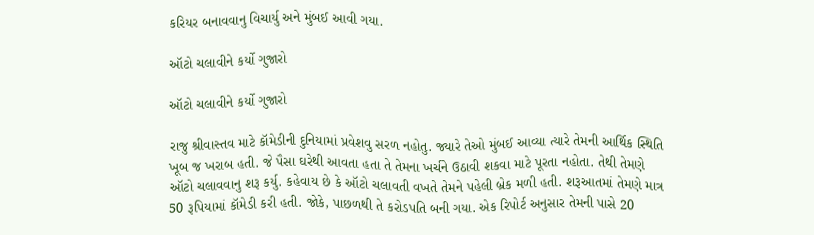કરિયર બનાવવાનુ વિચાર્યુ અને મુંબઈ આવી ગયા.

ઑટો ચલાવીને કર્યો ગુજારો

ઑટો ચલાવીને કર્યો ગુજારો

રાજુ શ્રીવાસ્તવ માટે કૉમેડીની દુનિયામાં પ્રવેશવુ સરળ નહોતુ. જ્યારે તેઓ મુંબઈ આવ્યા ત્યારે તેમની આર્થિક સ્થિતિ ખૂબ જ ખરાબ હતી. જે પૈસા ઘરેથી આવતા હતા તે તેમના ખર્ચને ઉઠાવી શકવા માટે પૂરતા નહોતા. તેથી તેમણે ઑટો ચલાવવાનુ શરૂ કર્યુ. કહેવાય છે કે ઑટો ચલાવતી વખતે તેમને પહેલી બ્રેક મળી હતી. શરૂઆતમાં તેમણે માત્ર 50 રૂપિયામાં કૉમેડી કરી હતી. જોકે, પાછળથી તે કરોડપતિ બની ગયા. એક રિપોર્ટ અનુસાર તેમની પાસે 20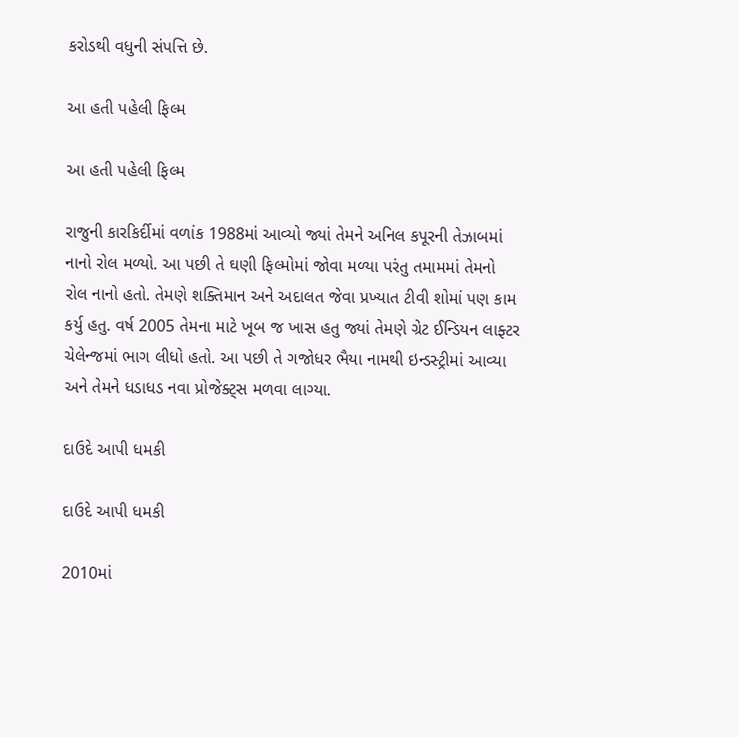કરોડથી વધુની સંપત્તિ છે.

આ હતી પહેલી ફિલ્મ

આ હતી પહેલી ફિલ્મ

રાજુની કારકિર્દીમાં વળાંક 1988માં આવ્યો જ્યાં તેમને અનિલ કપૂરની તેઝાબમાં નાનો રોલ મળ્યો. આ પછી તે ઘણી ફિલ્મોમાં જોવા મળ્યા પરંતુ તમામમાં તેમનો રોલ નાનો હતો. તેમણે શક્તિમાન અને અદાલત જેવા પ્રખ્યાત ટીવી શોમાં પણ કામ કર્યુ હતુ. વર્ષ 2005 તેમના માટે ખૂબ જ ખાસ હતુ જ્યાં તેમણે ગ્રેટ ઈન્ડિયન લાફ્ટર ચેલેન્જમાં ભાગ લીધો હતો. આ પછી તે ગજોધર ભૈયા નામથી ઇન્ડસ્ટ્રીમાં આવ્યા અને તેમને ધડાધડ નવા પ્રોજેક્ટ્સ મળવા લાગ્યા.

દાઉદે આપી ધમકી

દાઉદે આપી ધમકી

2010માં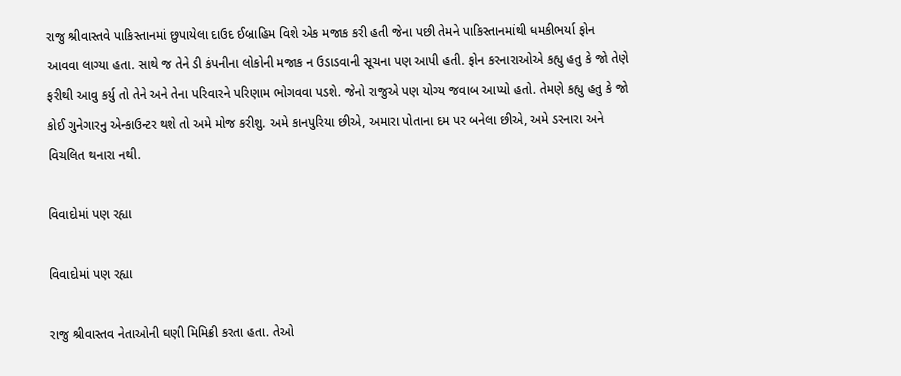રાજુ શ્રીવાસ્તવે પાકિસ્તાનમાં છુપાયેલા દાઉદ ઈબ્રાહિમ વિશે એક મજાક કરી હતી જેના પછી તેમને પાકિસ્તાનમાંથી ધમકીભર્યા ફોન આવવા લાગ્યા હતા. સાથે જ તેને ડી કંપનીના લોકોની મજાક ન ઉડાડવાની સૂચના પણ આપી હતી. ફોન કરનારાઓએ કહ્યુ હતુ કે જો તેણે ફરીથી આવુ કર્યુ તો તેને અને તેના પરિવારને પરિણામ ભોગવવા પડશે. જેનો રાજુએ પણ યોગ્ય જવાબ આપ્યો હતો. તેમણે કહ્યુ હતુ કે જો કોઈ ગુનેગારનુ એન્કાઉન્ટર થશે તો અમે મોજ કરીશુ. અમે કાનપુરિયા છીએ, અમારા પોતાના દમ પર બનેલા છીએ, અમે ડરનારા અને વિચલિત થનારા નથી.

વિવાદોમાં પણ રહ્યા

વિવાદોમાં પણ રહ્યા

રાજુ શ્રીવાસ્તવ નેતાઓની ઘણી મિમિક્રી કરતા હતા. તેઓ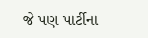જે પણ પાર્ટીના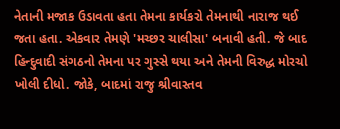નેતાની મજાક ઉડાવતા હતા તેમના કાર્યકરો તેમનાથી નારાજ થઈ જતા હતા. એકવાર તેમણે 'મચ્છર ચાલીસા' બનાવી હતી. જે બાદ હિન્દુવાદી સંગઠનો તેમના પર ગુસ્સે થયા અને તેમની વિરુદ્ધ મોરચો ખોલી દીધો. જોકે, બાદમાં રાજુ શ્રીવાસ્તવ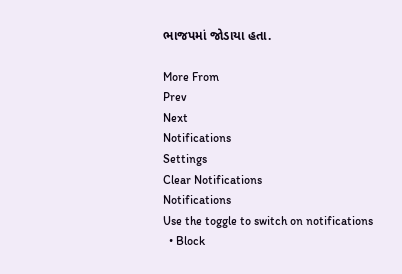ભાજપમાં જોડાયા હતા.

More From
Prev
Next
Notifications
Settings
Clear Notifications
Notifications
Use the toggle to switch on notifications
  • Block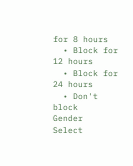for 8 hours
  • Block for 12 hours
  • Block for 24 hours
  • Don't block
Gender
Select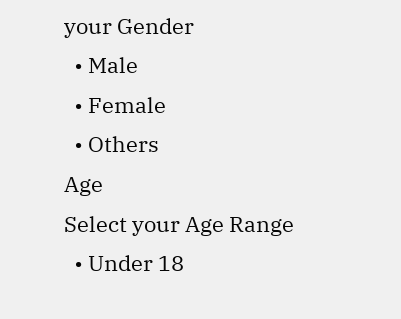your Gender
  • Male
  • Female
  • Others
Age
Select your Age Range
  • Under 18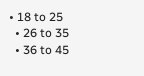• 18 to 25
  • 26 to 35
  • 36 to 45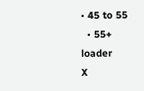• 45 to 55
  • 55+
loader
X